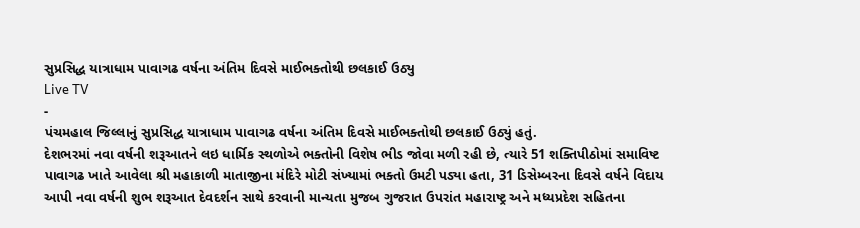સુપ્રસિદ્ધ યાત્રાધામ પાવાગઢ વર્ષના અંતિમ દિવસે માઈભક્તોથી છલકાઈ ઉઠ્યુ
Live TV
-
પંચમહાલ જિલ્લાનું સુપ્રસિદ્ધ યાત્રાધામ પાવાગઢ વર્ષના અંતિમ દિવસે માઈભક્તોથી છલકાઈ ઉઠ્યું હતું.
દેશભરમાં નવા વર્ષની શરૂઆતને લઇ ધાર્મિક સ્થળોએ ભક્તોની વિશેષ ભીડ જોવા મળી રહી છે, ત્યારે 51 શક્તિપીઠોમાં સમાવિષ્ટ પાવાગઢ ખાતે આવેલા શ્રી મહાકાળી માતાજીના મંદિરે મોટી સંખ્યામાં ભક્તો ઉમટી પડ્યા હતા, 31 ડિસેમ્બરના દિવસે વર્ષને વિદાય આપી નવા વર્ષની શુભ શરૂઆત દેવદર્શન સાથે કરવાની માન્યતા મુજબ ગુજરાત ઉપરાંત મહારાષ્ટ્ર અને મધ્યપ્રદેશ સહિતના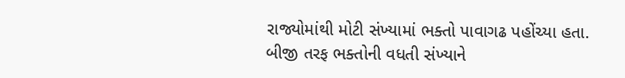રાજ્યોમાંથી મોટી સંખ્યામાં ભક્તો પાવાગઢ પહોંચ્યા હતા. બીજી તરફ ભક્તોની વધતી સંખ્યાને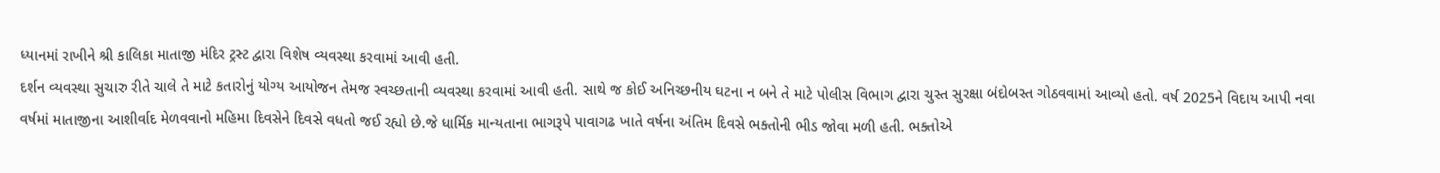ધ્યાનમાં રાખીને શ્રી કાલિકા માતાજી મંદિર ટ્રસ્ટ દ્વારા વિશેષ વ્યવસ્થા કરવામાં આવી હતી.
દર્શન વ્યવસ્થા સુચારુ રીતે ચાલે તે માટે કતારોનું યોગ્ય આયોજન તેમજ સ્વચ્છતાની વ્યવસ્થા કરવામાં આવી હતી. સાથે જ કોઈ અનિચ્છનીય ઘટના ન બને તે માટે પોલીસ વિભાગ દ્વારા ચુસ્ત સુરક્ષા બંદોબસ્ત ગોઠવવામાં આવ્યો હતો. વર્ષ 2025ને વિદાય આપી નવા વર્ષમાં માતાજીના આશીર્વાદ મેળવવાનો મહિમા દિવસેને દિવસે વધતો જઈ રહ્યો છે.જે ધાર્મિક માન્યતાના ભાગરૂપે પાવાગઢ ખાતે વર્ષના અંતિમ દિવસે ભક્તોની ભીડ જોવા મળી હતી. ભક્તોએ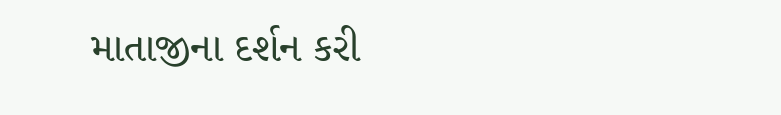માતાજીના દર્શન કરી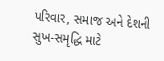પરિવાર, સમાજ અને દેશની સુખ-સમૃદ્ધિ માટે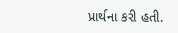પ્રાર્થના કરી હતી.